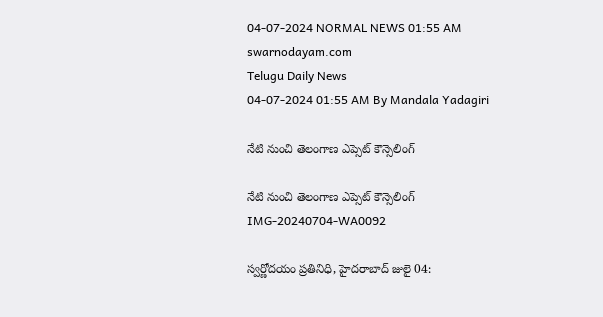04-07-2024 NORMAL NEWS 01:55 AM
swarnodayam.com
Telugu Daily News
04-07-2024 01:55 AM By Mandala Yadagiri

నేటి నుంచి తెలంగాణ ఎప్సెట్ కౌన్సెలింగ్

నేటి నుంచి తెలంగాణ ఎప్సెట్ కౌన్సెలింగ్
IMG-20240704-WA0092

స్వర్ణోదయం ప్రతినిధి, హైదరాబాద్ జులై 04: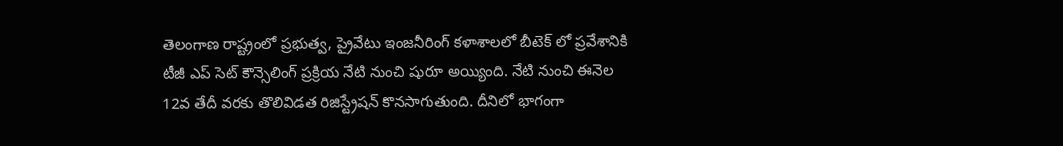తెలంగాణ రాష్ట్రంలో ప్రభుత్వ, ప్రైవేటు ఇంజనీరింగ్ కళాశాలలో బీటెక్ లో ప్రవేశానికి టీజీ ఎప్ సెట్ కౌన్సెలింగ్ ప్రక్రియ నేటి నుంచి షురూ అయ్యింది. నేటి నుంచి ఈనెల 12వ తేదీ వరకు తొలివిడత రిజిస్ట్రేషన్ కొనసాగుతుంది. దీనిలో భాగంగా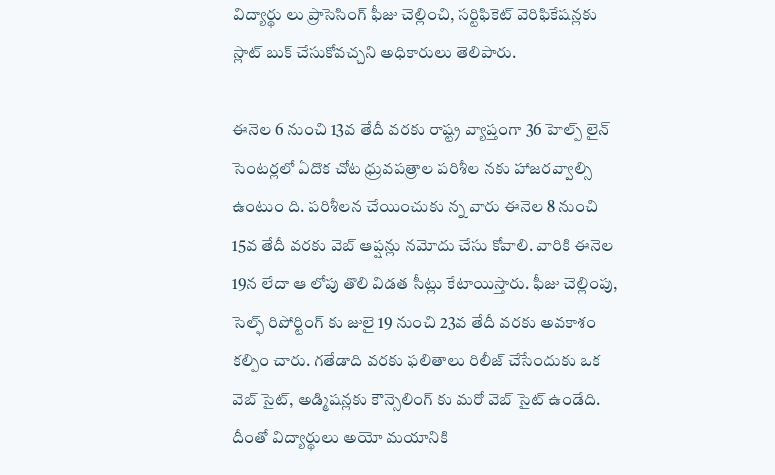విద్యార్థు లు ప్రాసెసింగ్ ఫీజు చెల్లించి, సర్టిఫికెట్ వెరిఫికేషన్లకు స్లాట్ బుక్ చేసుకోవచ్చని అధికారులు తెలిపారు.

ఈనెల 6 నుంచి 13వ తేదీ వరకు రాష్ట్ర వ్యాప్తంగా 36 హెల్ప్ లైన్ సెంటర్లలో ఏదొక చోట ధ్రువపత్రాల పరిశీల నకు హాజరవ్వాల్సి ఉంటుం ది. పరిశీలన చేయించుకు న్న వారు ఈనెల 8 నుంచి 15వ తేదీ వరకు వెబ్ ఆప్షన్లు నమోదు చేసు కోవాలి. వారికి ఈనెల 19న లేదా ఆ లోపు తొలి విడత సీట్లు కేటాయిస్తారు. ఫీజు చెల్లింపు, సెల్ఫ్ రిపోర్టింగ్ కు జులై 19 నుంచి 23వ తేదీ వరకు అవకాశం కల్పిం చారు. గతేడాది వరకు ఫలితాలు రిలీజ్ చేసేందుకు ఒక వెబ్ సైట్, అడ్మిషన్లకు కౌన్సెలింగ్ కు మరో వెబ్ సైట్ ఉండేది. దీంతో విద్యార్థులు అయో మయానికి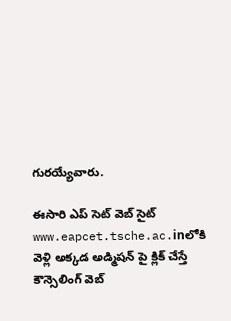గురయ్యేవారు.

ఈసారి ఎప్ సెట్ వెబ్ సైట్ www.eapcet.tsche.ac.inలోకి వెళ్లి అక్కడ అడ్మిషన్ పై క్లిక్ చేస్తే కౌన్సెలింగ్ వెబ్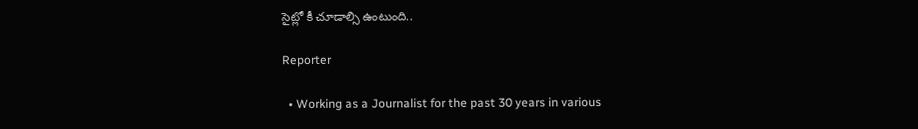సైట్లో కీ చూడాల్సి ఉంటుంది..

Reporter

  • Working as a Journalist for the past 30 years in various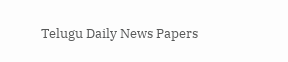Telugu Daily News Papers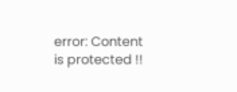error: Content is protected !!